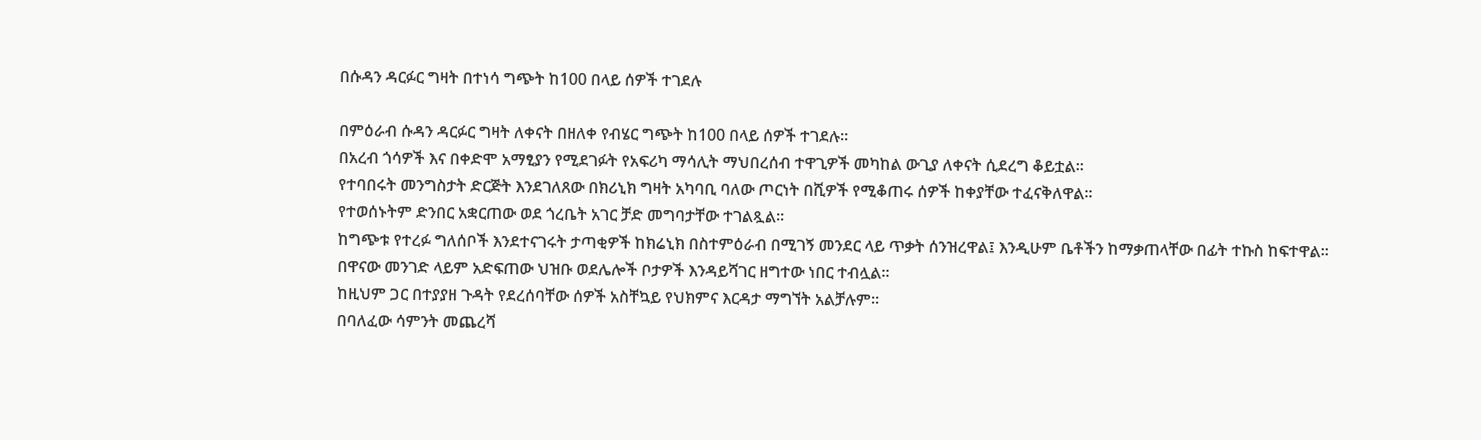በሱዳን ዳርፉር ግዛት በተነሳ ግጭት ከ100 በላይ ሰዎች ተገደሉ

በምዕራብ ሱዳን ዳርፉር ግዛት ለቀናት በዘለቀ የብሄር ግጭት ከ100 በላይ ሰዎች ተገደሉ።
በአረብ ጎሳዎች እና በቀድሞ አማፂያን የሚደገፉት የአፍሪካ ማሳሊት ማህበረሰብ ተዋጊዎች መካከል ውጊያ ለቀናት ሲደረግ ቆይቷል።
የተባበሩት መንግስታት ድርጅት እንደገለጸው በክሪኒክ ግዛት አካባቢ ባለው ጦርነት በሺዎች የሚቆጠሩ ሰዎች ከቀያቸው ተፈናቅለዋል።
የተወሰኑትም ድንበር አቋርጠው ወደ ጎረቤት አገር ቻድ መግባታቸው ተገልጿል።
ከግጭቱ የተረፉ ግለሰቦች እንደተናገሩት ታጣቂዎች ከክሬኒክ በስተምዕራብ በሚገኝ መንደር ላይ ጥቃት ሰንዝረዋል፤ እንዲሁም ቤቶችን ከማቃጠላቸው በፊት ተኩስ ከፍተዋል።
በዋናው መንገድ ላይም አድፍጠው ህዝቡ ወደሌሎች ቦታዎች እንዳይሻገር ዘግተው ነበር ተብሏል።
ከዚህም ጋር በተያያዘ ጉዳት የደረሰባቸው ሰዎች አስቸኳይ የህክምና እርዳታ ማግኘት አልቻሉም።
በባለፈው ሳምንት መጨረሻ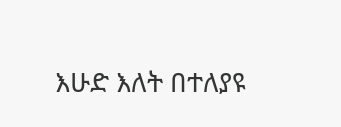እሁድ እለት በተለያዩ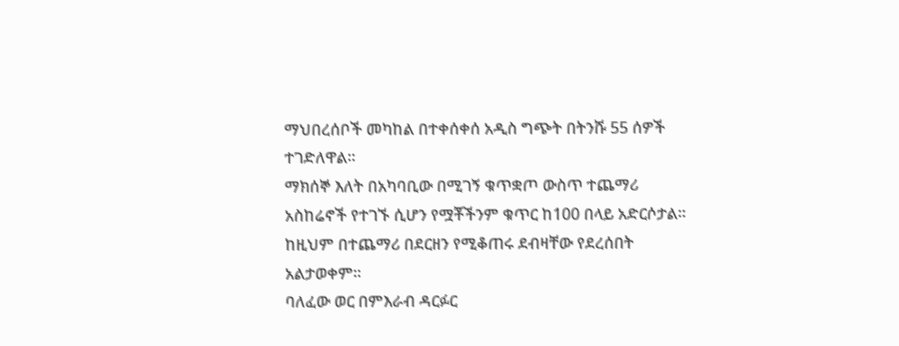ማህበረሰቦች መካከል በተቀሰቀሰ አዲስ ግጭት በትንሹ 55 ሰዎች ተገድለዋል።
ማክሰኞ እለት በአካባቢው በሚገኝ ቁጥቋጦ ውስጥ ተጨማሪ አስከሬኖች የተገኙ ሲሆን የሟቾችንም ቁጥር ከ100 በላይ አድርሶታል። ከዚህም በተጨማሪ በደርዘን የሚቆጠሩ ደብዛቸው የደረሰበት አልታወቀም።
ባለፈው ወር በምእራብ ዳርፉር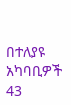በተለያዩ አካባቢዎች 43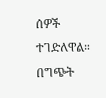ሰዎች ተገድለዋል።
በግጭት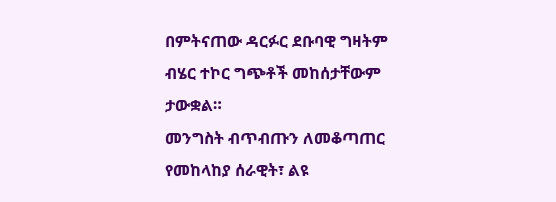በምትናጠው ዳርፉር ደቡባዊ ግዛትም ብሄር ተኮር ግጭቶች መከሰታቸውም ታውቋል።
መንግስት ብጥብጡን ለመቆጣጠር የመከላከያ ሰራዊት፣ ልዩ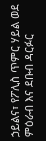ኃይልና፣ የፖሊስ ጥምር ሃይል ወደ ምዕራብ እና ደቡብ ዳርፉር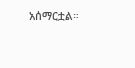አሰማርቷል።